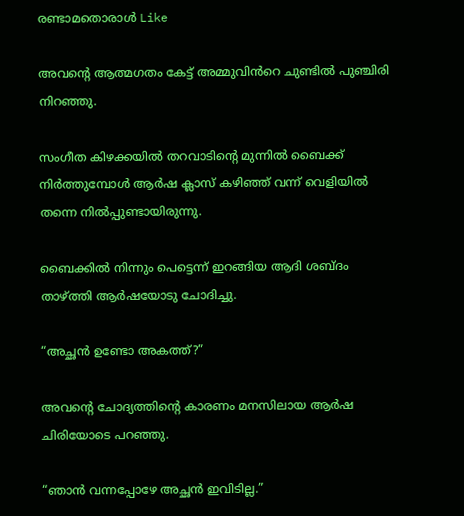രണ്ടാമതൊരാൾ Like

അവന്റെ ആത്മഗതം കേട്ട് അമ്മുവിൻറെ ചുണ്ടിൽ പുഞ്ചിരി നിറഞ്ഞു.

സംഗീത കിഴക്കയിൽ തറവാടിന്റെ മുന്നിൽ ബൈക്ക് നിർത്തുമ്പോൾ ആർഷ ക്ലാസ് കഴിഞ്ഞ് വന്ന് വെളിയിൽ തന്നെ നിൽപ്പുണ്ടായിരുന്നു.

ബൈക്കിൽ നിന്നും പെട്ടെന്ന് ഇറങ്ങിയ ആദി ശബ്‌ദം താഴ്ത്തി ആർഷയോടു ചോദിച്ചു.

“അച്ഛൻ ഉണ്ടോ അകത്ത്?”

അവന്റെ ചോദ്യത്തിന്റെ കാരണം മനസിലായ ആർഷ ചിരിയോടെ പറഞ്ഞു.

“ഞാൻ വന്നപ്പോഴേ അച്ഛൻ ഇവിടില്ല.”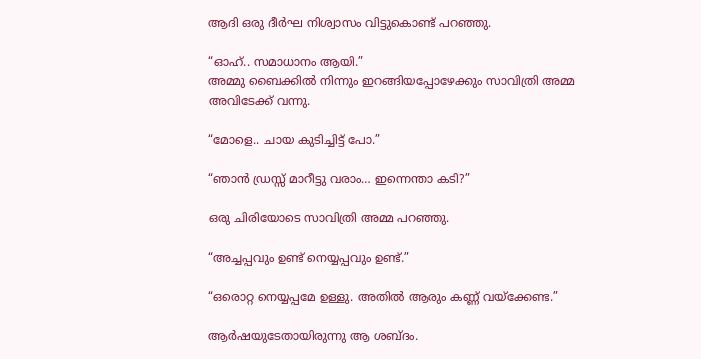ആദി ഒരു ദീർഘ നിശ്വാസം വിട്ടുകൊണ്ട് പറഞ്ഞു.

“ഓഹ്.. സമാധാനം ആയി.”
അമ്മു ബൈക്കിൽ നിന്നും ഇറങ്ങിയപ്പോഴേക്കും സാവിത്രി അമ്മ അവിടേക്ക് വന്നു.

“മോളെ.. ചായ കുടിച്ചിട്ട് പോ.”

“ഞാൻ ഡ്രസ്സ് മാറീട്ടു വരാം… ഇന്നെന്താ കടി?”

ഒരു ചിരിയോടെ സാവിത്രി അമ്മ പറഞ്ഞു.

“അച്ചപ്പവും ഉണ്ട് നെയ്യപ്പവും ഉണ്ട്.”

“ഒരൊറ്റ നെയ്യപ്പമേ ഉള്ളു. അതിൽ ആരും കണ്ണ് വയ്‌ക്കേണ്ട.”

ആർഷയുടേതായിരുന്നു ആ ശബ്‌ദം.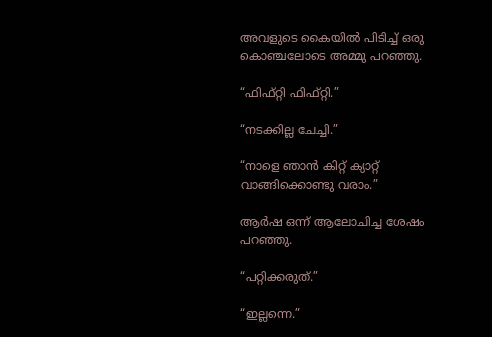അവളുടെ കൈയിൽ പിടിച്ച് ഒരു കൊഞ്ചലോടെ അമ്മു പറഞ്ഞു.

“ഫിഫ്റ്റി ഫിഫ്റ്റി.”

“നടക്കില്ല ചേച്ചി.”

“നാളെ ഞാൻ കിറ്റ് ക്യാറ്റ് വാങ്ങിക്കൊണ്ടു വരാം.”

ആർഷ ഒന്ന് ആലോചിച്ച ശേഷം പറഞ്ഞു.

“പറ്റിക്കരുത്.”

“ഇല്ലന്നെ.”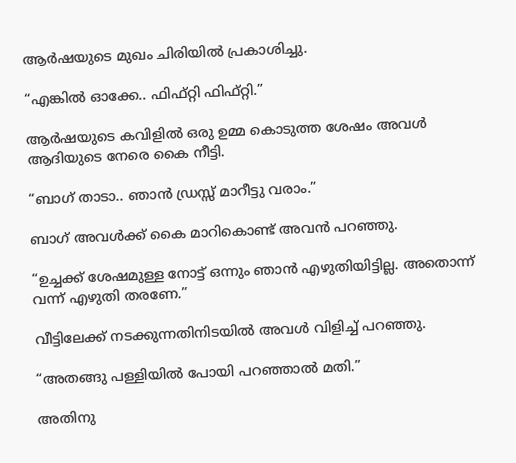ആർഷയുടെ മുഖം ചിരിയിൽ പ്രകാശിച്ചു.

“എങ്കിൽ ഓക്കേ.. ഫിഫ്റ്റി ഫിഫ്റ്റി.”

ആർഷയുടെ കവിളിൽ ഒരു ഉമ്മ കൊടുത്ത ശേഷം അവൾ ആദിയുടെ നേരെ കൈ നീട്ടി.

“ബാഗ് താടാ.. ഞാൻ ഡ്രസ്സ് മാറീട്ടു വരാം.”

ബാഗ് അവൾക്ക് കൈ മാറികൊണ്ട് അവൻ പറഞ്ഞു.

“ഉച്ചക്ക് ശേഷമുള്ള നോട്ട് ഒന്നും ഞാൻ എഴുതിയിട്ടില്ല. അതൊന്ന് വന്ന് എഴുതി തരണേ.”

വീട്ടിലേക്ക് നടക്കുന്നതിനിടയിൽ അവൾ വിളിച്ച് പറഞ്ഞു.

“അതങ്ങു പള്ളിയിൽ പോയി പറഞ്ഞാൽ മതി.”

അതിനു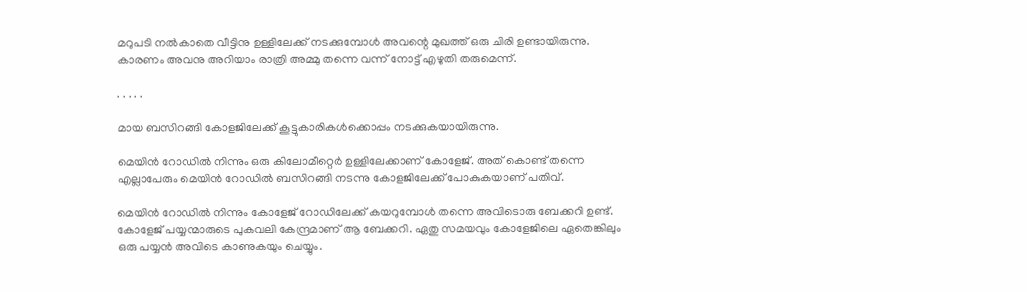മറുപടി നൽകാതെ വീട്ടിനു ഉള്ളിലേക്ക് നടക്കുമ്പോൾ അവന്റെ മുഖത്ത് ഒരു ചിരി ഉണ്ടായിരുന്നു. കാരണം അവനു അറിയാം രാത്രി അമ്മു തന്നെ വന്ന് നോട്ട് എഴുതി തരുമെന്ന്.

. . . . .

മായ ബസിറങ്ങി കോളജിലേക്ക് കൂട്ടുകാരികൾക്കൊപ്പം നടക്കുകയായിരുന്നു.

മെയിൻ റോഡിൽ നിന്നും ഒരു കിലോമീറ്റെർ ഉള്ളിലേക്കാണ് കോളേജ്. അത് കൊണ്ട് തന്നെ എല്ലാപേരും മെയിൻ റോഡിൽ ബസിറങ്ങി നടന്നു കോളജിലേക്ക് പോകുകയാണ് പതിവ്.

മെയിൻ റോഡിൽ നിന്നും കോളേജ് റോഡിലേക്ക് കയറുമ്പോൾ തന്നെ അവിടൊരു ബേക്കറി ഉണ്ട്. കോളേജ് പയ്യന്മാരുടെ പുകവലി കേന്ദ്രമാണ് ആ ബേക്കറി. ഏതു സമയവും കോളേജിലെ ഏതെങ്കിലും ഒരു പയ്യൻ അവിടെ കാണുകയും ചെയ്യും.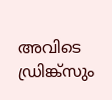അവിടെ ഡ്രിങ്ക്‌സും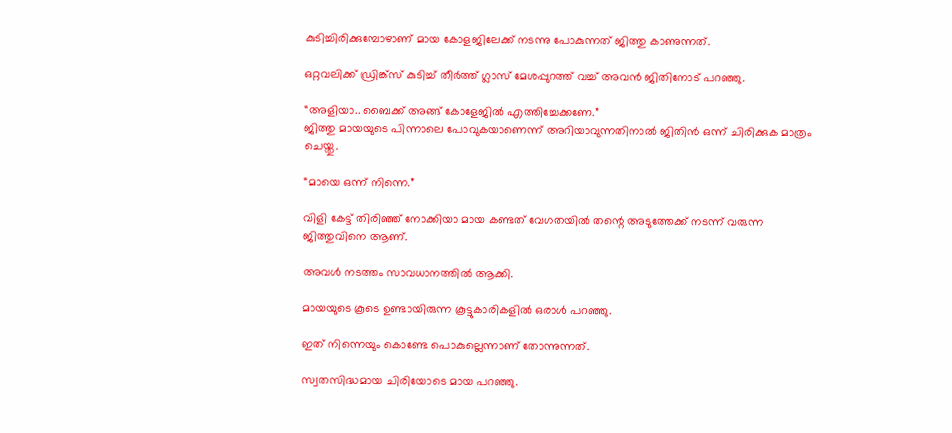കുടിച്ചിരിക്കുമ്പോഴാണ് മായ കോളജിലേക്ക് നടന്നു പോകുന്നത് ജിത്തു കാണുന്നത്.

ഒറ്റവലിക്ക് ഡ്രിങ്ക്സ് കുടിച്ച് തീർത്ത് ഗ്ലാസ് മേശപ്പുറത്ത് വച്ച് അവൻ ജിതിനോട് പറഞ്ഞു.

“അളിയാ.. ബൈക്ക് അങ്ങ് കോളേജിൽ എത്തിച്ചേക്കണേ.”
ജിത്തു മായയുടെ പിന്നാലെ പോവുകയാണെന്ന് അറിയാവുന്നതിനാൽ ജിതിൻ ഒന്ന് ചിരിക്കുക മാത്രം ചെയ്തു.

“മായെ ഒന്ന് നിന്നെ.”

വിളി കേട്ട് തിരിഞ്ഞ് നോക്കിയാ മായ കണ്ടത് വേഗതയിൽ തന്റെ അടുത്തേക്ക് നടന്ന് വരുന്ന ജിത്തുവിനെ ആണ്.

അവൾ നടത്തം സാവധാനത്തിൽ ആക്കി.

മായയുടെ കൂടെ ഉണ്ടായിരുന്ന കൂട്ടുകാരികളിൽ ഒരാൾ പറഞ്ഞു.

ഇത് നിന്നെയും കൊണ്ടേ പൊകുല്ലെന്നാണ് തോന്നുന്നത്.

സ്വതസിദ്ധമായ ചിരിയോടെ മായ പറഞ്ഞു.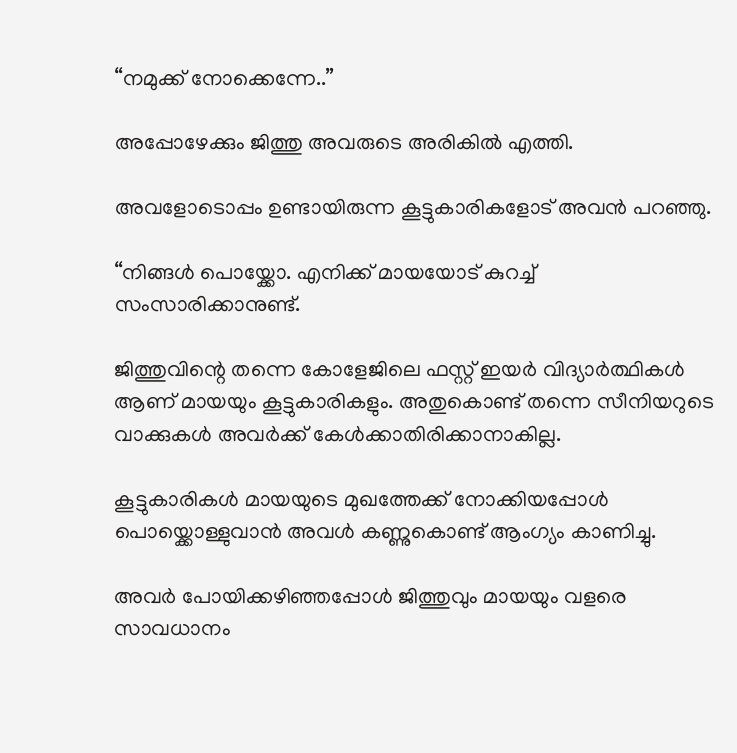“നമുക്ക് നോക്കെന്നേ..”

അപ്പോഴേക്കും ജിത്തു അവരുടെ അരികിൽ എത്തി.

അവളോടൊപ്പം ഉണ്ടായിരുന്ന കൂട്ടുകാരികളോട് അവൻ പറഞ്ഞു.

“നിങ്ങൾ പൊയ്ക്കോ. എനിക്ക് മായയോട് കുറച്ച് സംസാരിക്കാനുണ്ട്.

ജിത്തുവിന്റെ തന്നെ കോളേജിലെ ഫസ്റ്റ് ഇയർ വിദ്യാർത്ഥികൾ ആണ് മായയും കൂട്ടുകാരികളും. അതുകൊണ്ട് തന്നെ സീനിയറുടെ വാക്കുകൾ അവർക്ക് കേൾക്കാതിരിക്കാനാകില്ല.

കൂട്ടുകാരികൾ മായയുടെ മുഖത്തേക്ക് നോക്കിയപ്പോൾ പൊയ്ക്കൊള്ളുവാൻ അവൾ കണ്ണുകൊണ്ട് ആംഗ്യം കാണിച്ചു.

അവർ പോയിക്കഴിഞ്ഞപ്പോൾ ജിത്തുവും മായയും വളരെ സാവധാനം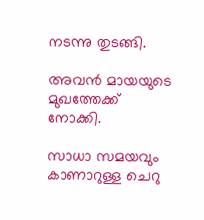നടന്നു തുടങ്ങി.

അവൻ മായയുടെ മുഖത്തേക്ക് നോക്കി.

സാധാ സമയവും കാണാറുള്ള ചെറു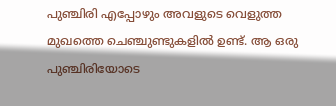പുഞ്ചിരി എപ്പോഴും അവളുടെ വെളുത്ത മുഖത്തെ ചെഞ്ചുണ്ടുകളിൽ ഉണ്ട്. ആ ഒരു പുഞ്ചിരിയോടെ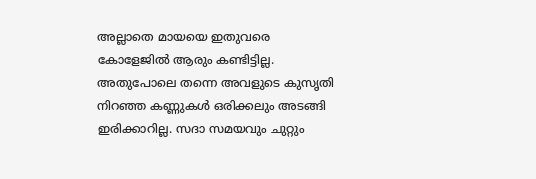അല്ലാതെ മായയെ ഇതുവരെ കോളേജിൽ ആരും കണ്ടിട്ടില്ല. അതുപോലെ തന്നെ അവളുടെ കുസൃതി നിറഞ്ഞ കണ്ണുകൾ ഒരിക്കലും അടങ്ങി ഇരിക്കാറില്ല. സദാ സമയവും ചുറ്റും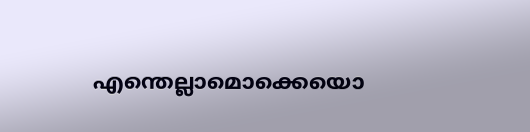എന്തെല്ലാമൊക്കെയൊ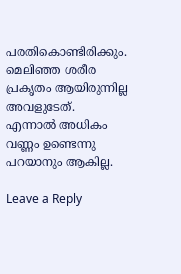പരതികൊണ്ടിരിക്കും. മെലിഞ്ഞ ശരീര പ്രകൃതം ആയിരുന്നില്ല അവളുടേത്‌. എന്നാൽ അധികം വണ്ണം ഉണ്ടെന്നു പറയാനും ആകില്ല.

Leave a Reply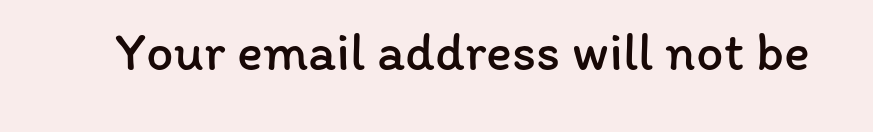Your email address will not be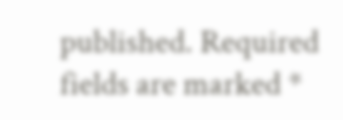published. Required fields are marked *